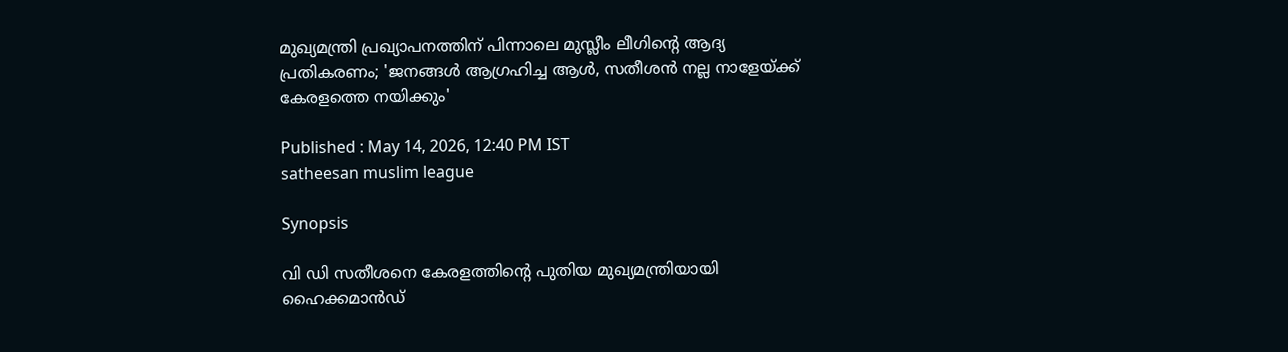മുഖ്യമന്ത്രി പ്രഖ്യാപനത്തിന് പിന്നാലെ മുസ്ലീം ലീഗിന്‍റെ ആദ്യ പ്രതികരണം; 'ജനങ്ങൾ ആഗ്രഹിച്ച ആൾ, സതീശൻ നല്ല നാളേയ്ക്ക് കേരളത്തെ നയിക്കും'

Published : May 14, 2026, 12:40 PM IST
satheesan muslim league

Synopsis

വി ഡി സതീശനെ കേരളത്തിന്‍റെ പുതിയ മുഖ്യമന്ത്രിയായി ഹൈക്കമാൻഡ്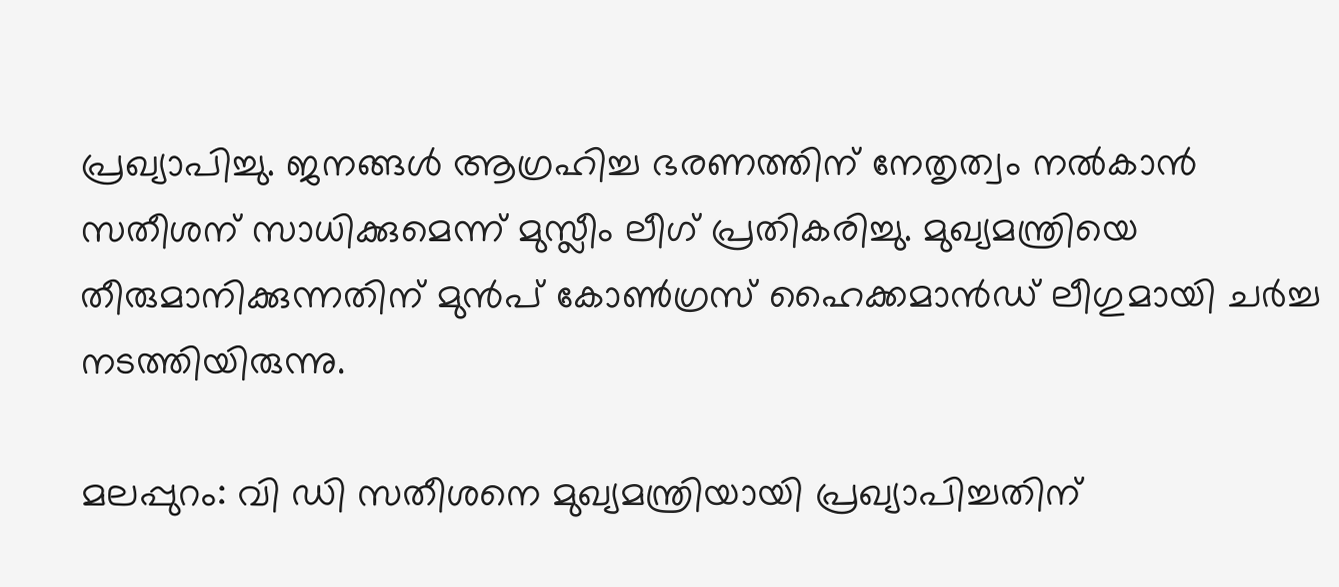പ്രഖ്യാപിച്ചു. ജനങ്ങൾ ആഗ്രഹിച്ച ഭരണത്തിന് നേതൃത്വം നൽകാൻ സതീശന് സാധിക്കുമെന്ന് മുസ്ലീം ലീഗ് പ്രതികരിച്ചു. മുഖ്യമന്ത്രിയെ തീരുമാനിക്കുന്നതിന് മുൻപ് കോൺഗ്രസ് ഹൈക്കമാൻഡ് ലീഗുമായി ചർച്ച നടത്തിയിരുന്നു.

മലപ്പുറം: വി ഡി സതീശനെ മുഖ്യമന്ത്രിയായി പ്രഖ്യാപിച്ചതിന്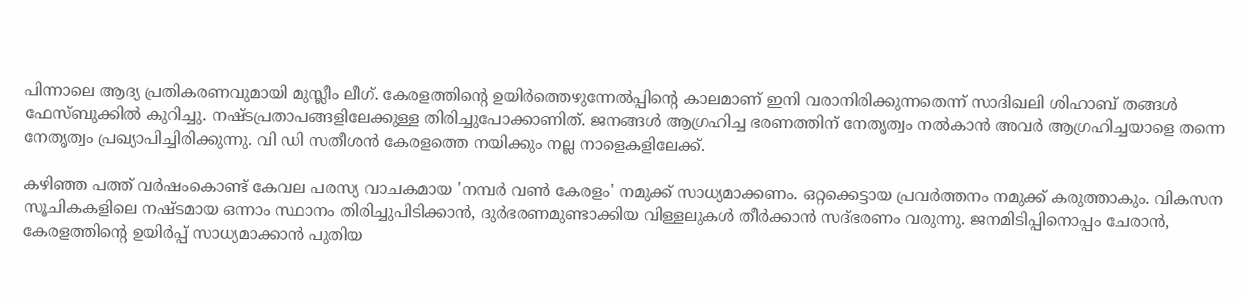പിന്നാലെ ആദ്യ പ്രതികരണവുമായി മുസ്ലീം ലീഗ്. കേരളത്തിന്‍റെ ഉയിര്‍ത്തെഴുന്നേല്‍പ്പിന്‍റെ കാലമാണ് ഇനി വരാനിരിക്കുന്നതെന്ന് സാദിഖലി ശിഹാബ് തങ്ങൾ ഫേസ്ബുക്കിൽ കുറിച്ചു. നഷ്ടപ്രതാപങ്ങളിലേക്കുള്ള തിരിച്ചുപോക്കാണിത്. ജനങ്ങൾ ആഗ്രഹിച്ച ഭരണത്തിന് നേതൃത്വം നൽകാൻ അവർ ആഗ്രഹിച്ചയാളെ തന്നെ നേതൃത്വം പ്രഖ്യാപിച്ചിരിക്കുന്നു. വി ഡി സതീശൻ കേരളത്തെ നയിക്കും നല്ല നാളെകളിലേക്ക്.

കഴിഞ്ഞ പത്ത് വര്‍ഷംകൊണ്ട് കേവല പരസ്യ വാചകമായ 'നമ്പര്‍ വണ്‍ കേരളം' നമുക്ക് സാധ്യമാക്കണം. ഒറ്റക്കെട്ടായ പ്രവർത്തനം നമുക്ക് കരുത്താകും. വികസന സൂചികകളിലെ നഷ്ടമായ ഒന്നാം സ്ഥാനം തിരിച്ചുപിടിക്കാൻ, ദുര്‍ഭരണമുണ്ടാക്കിയ വിള്ളലുകള്‍ തീര്‍ക്കാന്‍ സദ്ഭരണം വരുന്നു. ജനമിടിപ്പിനൊപ്പം ചേരാന്‍, കേരളത്തിന്‍റെ ഉയിര്‍പ്പ് സാധ്യമാക്കാന്‍ പുതിയ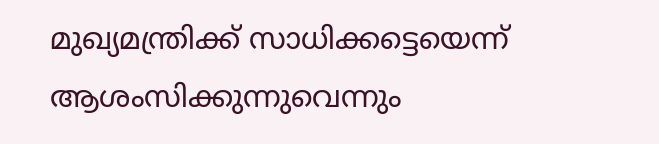മുഖ്യമന്ത്രിക്ക് സാധിക്കട്ടെയെന്ന് ആശംസിക്കുന്നുവെന്നും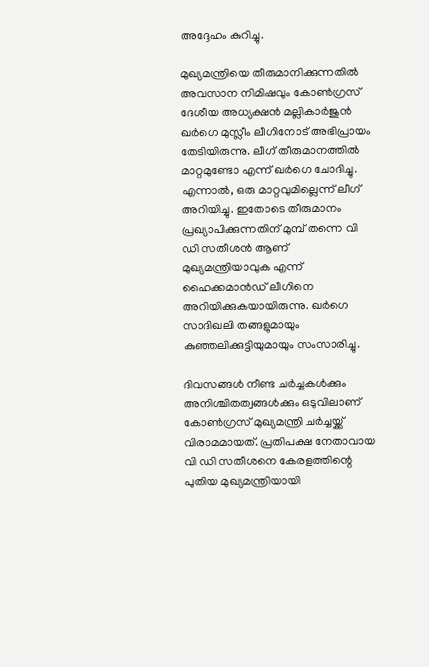അദ്ദേഹം കുറിച്ചു.

മുഖ്യമന്ത്രിയെ തീരുമാനിക്കുന്നതിൽ അവസാന നിമിഷവും കോണ്‍ഗ്രസ് ദേശീയ അധ്യക്ഷൻ മല്ലികാര്‍ജുൻ ഖര്‍ഗെ മുസ്ലീം ലീഗിനോട് അഭിപ്രായം തേടിയിരുന്നു. ലീഗ് തീരുമാനത്തിൽ മാറ്റമുണ്ടോ എന്ന‌് ഖർഗെ ചോദിച്ചു. എന്നാല്‍, ഒരു മാറ്റവുമില്ലെന്ന് ലീഗ് അറിയിച്ചു. ഇതോടെ തീരുമാനം പ്രഖ്യാപിക്കുന്നതിന് മുമ്പ് തന്നെ വി ഡി സതീശൻ ആണ് മുഖ്യമന്ത്രിയാവുക എന്ന് ഹൈക്കമാൻഡ് ലീഗിനെ അറിയിക്കുകയായിരുന്നു. ഖര്‍ഗെ സാദിഖലി തങ്ങളുമായും കുഞ്ഞലിക്കുട്ടിയുമായും സംസാരിച്ചു.

ദിവസങ്ങള്‍ നീണ്ട ചർച്ചകൾക്കും അനിശ്ചിതത്വങ്ങൾക്കും ഒടുവിലാണ് കോണ്‍ഗ്രസ് മുഖ്യമന്ത്രി ചര്‍ച്ചയ്ക്ക് വിരാമമായത്. പ്രതിപക്ഷ നേതാവായ വി ഡി സതീശനെ കേരളത്തിന്റെ പുതിയ മുഖ്യമന്ത്രിയായി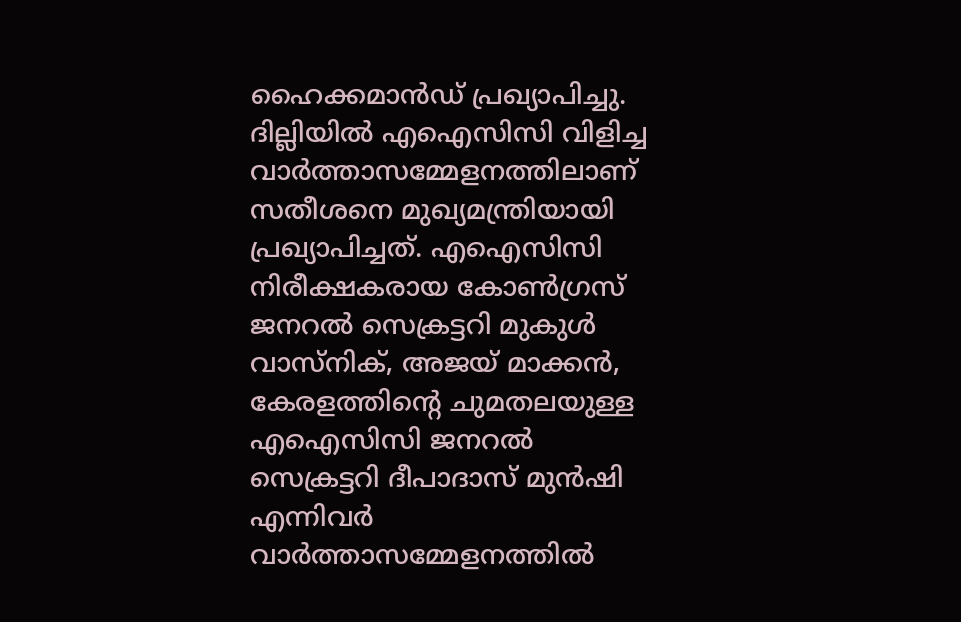ഹൈക്കമാൻഡ് പ്രഖ്യാപിച്ചു. ദില്ലിയിൽ എഐസിസി വിളിച്ച വാർത്താസമ്മേളനത്തിലാണ് സതീശനെ മുഖ്യമന്ത്രിയായി പ്രഖ്യാപിച്ചത്. എഐസിസി നിരീക്ഷകരായ കോൺഗ്രസ് ജനറൽ സെക്രട്ടറി മുകുൾ വാസ്നിക്, അജയ് മാക്കൻ, കേരളത്തിന്‍റെ ചുമതലയുള്ള എഐസിസി ജനറൽ സെക്രട്ടറി ദീപാദാസ് മുൻഷി എന്നിവര്‍ വാർത്താസമ്മേളനത്തില്‍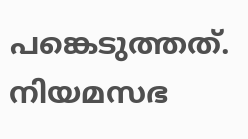പങ്കെടുത്തത്. നിയമസഭ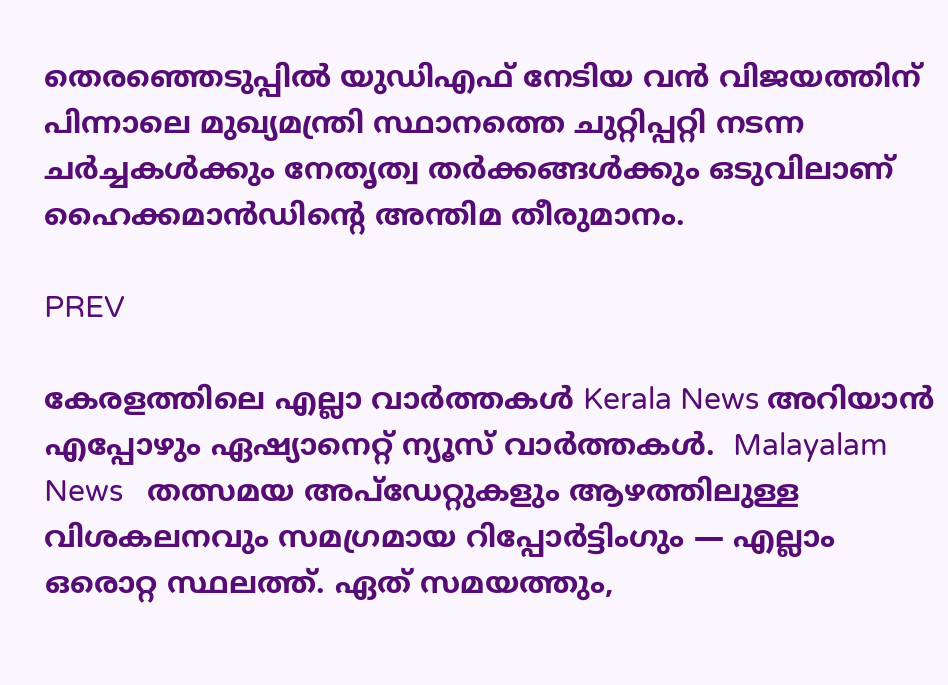തെരഞ്ഞെടുപ്പിൽ യുഡിഎഫ് നേടിയ വന്‍ വിജയത്തിന് പിന്നാലെ മുഖ്യമന്ത്രി സ്ഥാനത്തെ ചുറ്റിപ്പറ്റി നടന്ന ചർച്ചകൾക്കും നേതൃത്വ തർക്കങ്ങൾക്കും ഒടുവിലാണ് ഹൈക്കമാൻഡിന്റെ അന്തിമ തീരുമാനം.

PREV

കേരളത്തിലെ എല്ലാ വാർത്തകൾ Kerala News അറിയാൻ  എപ്പോഴും ഏഷ്യാനെറ്റ് ന്യൂസ് വാർത്തകൾ.  Malayalam News   തത്സമയ അപ്‌ഡേറ്റുകളും ആഴത്തിലുള്ള വിശകലനവും സമഗ്രമായ റിപ്പോർട്ടിംഗും — എല്ലാം ഒരൊറ്റ സ്ഥലത്ത്. ഏത് സമയത്തും,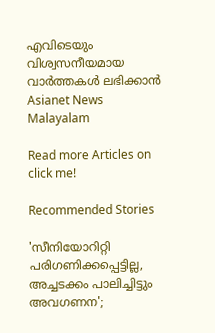എവിടെയും വിശ്വസനീയമായ വാർത്തകൾ ലഭിക്കാൻ Asianet News Malayalam

Read more Articles on
click me!

Recommended Stories

'സീനിയോറിറ്റി പരിഗണിക്കപ്പെട്ടില്ല, അച്ചടക്കം പാലിച്ചിട്ടും അവഗണന';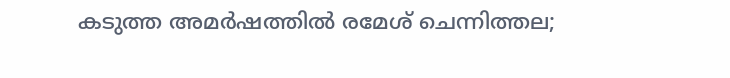കടുത്ത അമര്‍ഷത്തിൽ രമേശ് ചെന്നിത്തല;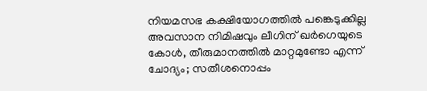നിയമസഭ കക്ഷിയോഗത്തിൽ പങ്കെടുക്കില്ല
അവസാന നിമിഷവും ലീഗിന് ഖര്‍ഗെയുടെ കോൾ, തീരുമാനത്തിൽ മാറ്റമുണ്ടോ എന്ന് ചോദ്യം; സതീശനൊപ്പം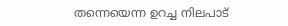തന്നെയെന്ന ഉറച്ച നിലപാട്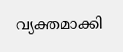വ്യക്തമാക്കി